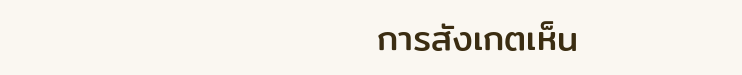การสังเกตเห็น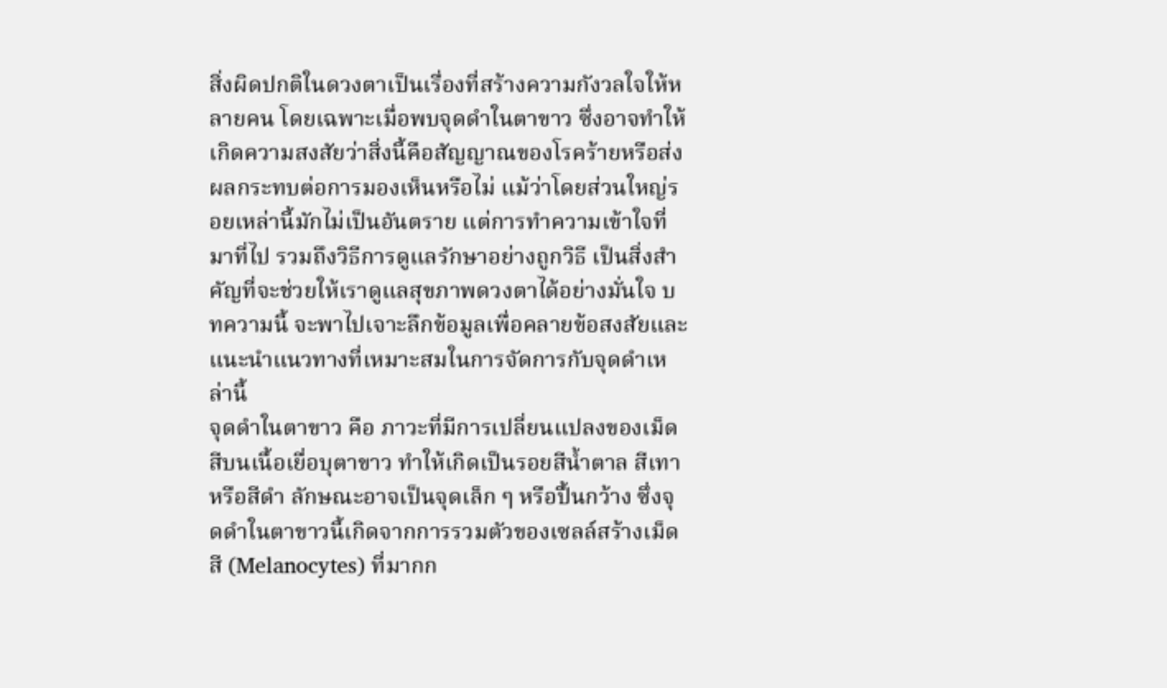สิ่งผิดปกติในดวงตาเป็นเรื่องที่สร้างความกังวลใจให้หลายคน โดยเฉพาะเมื่อพบจุดดำในตาขาว ซึ่งอาจทำให้เกิดความสงสัยว่าสิ่งนี้คือสัญญาณของโรคร้ายหรือส่งผลกระทบต่อการมองเห็นหรือไม่ แม้ว่าโดยส่วนใหญ่รอยเหล่านี้มักไม่เป็นอันตราย แต่การทำความเข้าใจที่มาที่ไป รวมถึงวิธีการดูแลรักษาอย่างถูกวิธี เป็นสิ่งสำคัญที่จะช่วยให้เราดูแลสุขภาพดวงตาได้อย่างมั่นใจ บทความนี้ จะพาไปเจาะลึกข้อมูลเพื่อคลายข้อสงสัยและแนะนำแนวทางที่เหมาะสมในการจัดการกับจุดดำเหล่านี้
จุดดำในตาขาว คือ ภาวะที่มีการเปลี่ยนแปลงของเม็ดสีบนเนื้อเยื่อบุตาขาว ทำให้เกิดเป็นรอยสีน้ำตาล สีเทา หรือสีดำ ลักษณะอาจเป็นจุดเล็ก ๆ หรือปื้นกว้าง ซึ่งจุดดำในตาขาวนี้เกิดจากการรวมตัวของเซลล์สร้างเม็ดสี (Melanocytes) ที่มากก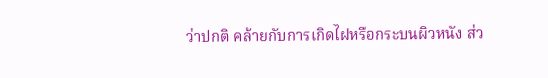ว่าปกติ คล้ายกับการเกิดไฝหรือกระบนผิวหนัง ส่ว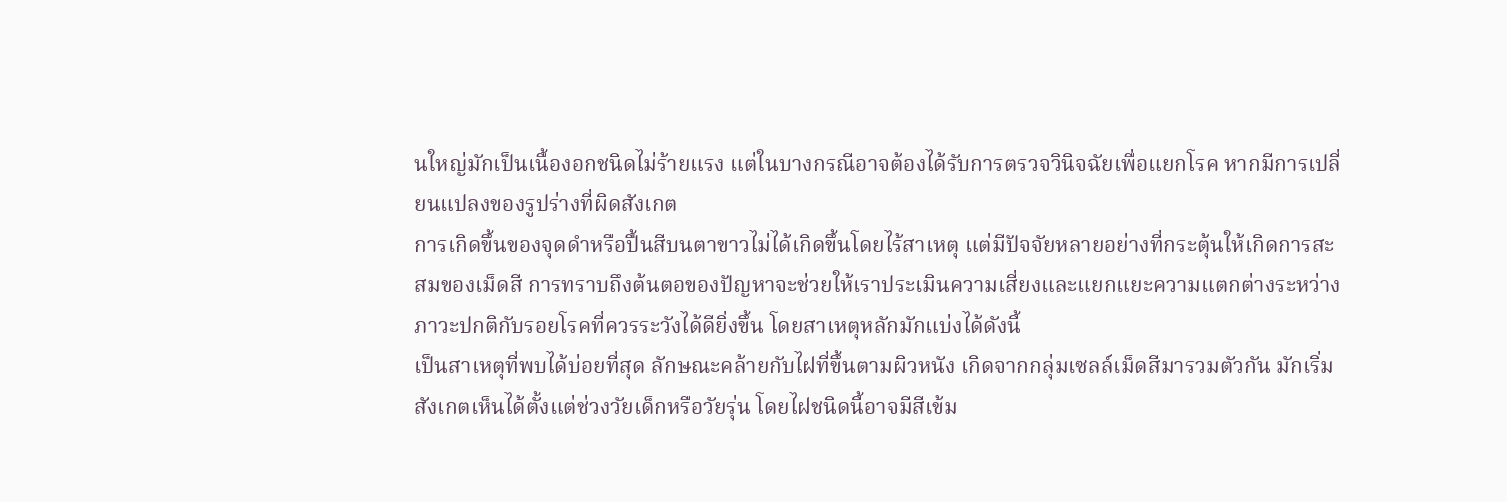นใหญ่มักเป็นเนื้องอกชนิดไม่ร้ายแรง แต่ในบางกรณีอาจต้องได้รับการตรวจวินิจฉัยเพื่อแยกโรค หากมีการเปลี่ยนแปลงของรูปร่างที่ผิดสังเกต
การเกิดขึ้นของจุดดำหรือปื้นสีบนตาขาวไม่ได้เกิดขึ้นโดยไร้สาเหตุ แต่มีปัจจัยหลายอย่างที่กระตุ้นให้เกิดการสะสมของเม็ดสี การทราบถึงต้นตอของปัญหาจะช่วยให้เราประเมินความเสี่ยงและแยกแยะความแตกต่างระหว่างภาวะปกติกับรอยโรคที่ควรระวังได้ดียิ่งขึ้น โดยสาเหตุหลักมักแบ่งได้ดังนี้
เป็นสาเหตุที่พบได้บ่อยที่สุด ลักษณะคล้ายกับไฝที่ขึ้นตามผิวหนัง เกิดจากกลุ่มเซลล์เม็ดสีมารวมตัวกัน มักเริ่มสังเกตเห็นได้ตั้งแต่ช่วงวัยเด็กหรือวัยรุ่น โดยไฝชนิดนี้อาจมีสีเข้ม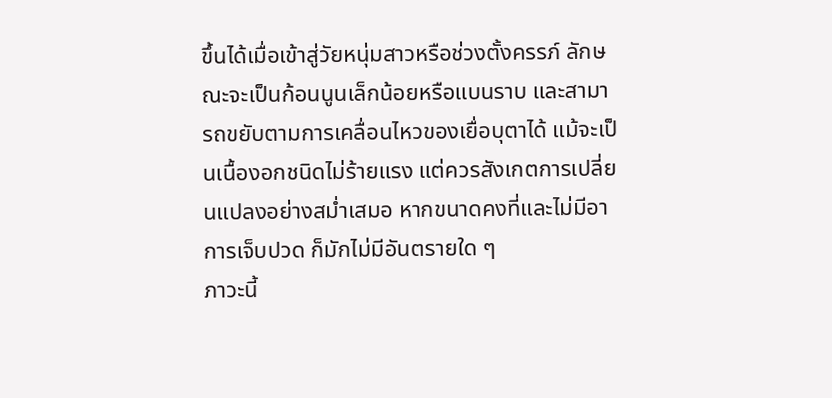ขึ้นได้เมื่อเข้าสู่วัยหนุ่มสาวหรือช่วงตั้งครรภ์ ลักษณะจะเป็นก้อนนูนเล็กน้อยหรือแบนราบ และสามารถขยับตามการเคลื่อนไหวของเยื่อบุตาได้ แม้จะเป็นเนื้องอกชนิดไม่ร้ายแรง แต่ควรสังเกตการเปลี่ยนแปลงอย่างสม่ำเสมอ หากขนาดคงที่และไม่มีอาการเจ็บปวด ก็มักไม่มีอันตรายใด ๆ
ภาวะนี้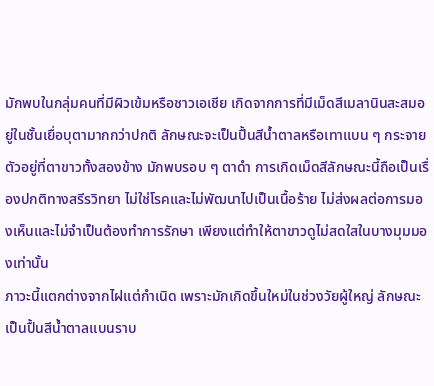มักพบในกลุ่มคนที่มีผิวเข้มหรือชาวเอเชีย เกิดจากการที่มีเม็ดสีเมลานินสะสมอยู่ในชั้นเยื่อบุตามากกว่าปกติ ลักษณะจะเป็นปื้นสีน้ำตาลหรือเทาแบน ๆ กระจายตัวอยู่ที่ตาขาวทั้งสองข้าง มักพบรอบ ๆ ตาดำ การเกิดเม็ดสีลักษณะนี้ถือเป็นเรื่องปกติทางสรีรวิทยา ไม่ใช่โรคและไม่พัฒนาไปเป็นเนื้อร้าย ไม่ส่งผลต่อการมองเห็นและไม่จำเป็นต้องทำการรักษา เพียงแต่ทำให้ตาขาวดูไม่สดใสในบางมุมมองเท่านั้น
ภาวะนี้แตกต่างจากไฝแต่กำเนิด เพราะมักเกิดขึ้นใหม่ในช่วงวัยผู้ใหญ่ ลักษณะเป็นปื้นสีน้ำตาลแบนราบ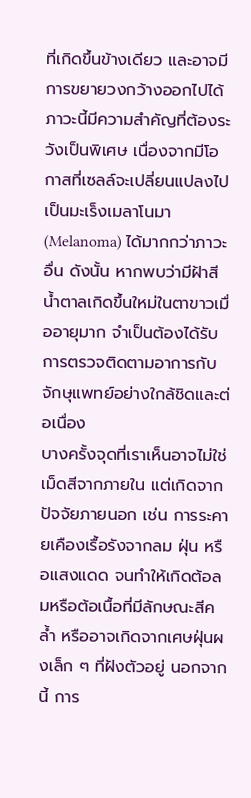ที่เกิดขึ้นข้างเดียว และอาจมีการขยายวงกว้างออกไปได้ ภาวะนี้มีความสำคัญที่ต้องระวังเป็นพิเศษ เนื่องจากมีโอกาสที่เซลล์จะเปลี่ยนแปลงไปเป็นมะเร็งเมลาโนมา (Melanoma) ได้มากกว่าภาวะอื่น ดังนั้น หากพบว่ามีฝ้าสีน้ำตาลเกิดขึ้นใหม่ในตาขาวเมื่ออายุมาก จำเป็นต้องได้รับการตรวจติดตามอาการกับจักษุแพทย์อย่างใกล้ชิดและต่อเนื่อง
บางครั้งจุดที่เราเห็นอาจไม่ใช่เม็ดสีจากภายใน แต่เกิดจากปัจจัยภายนอก เช่น การระคายเคืองเรื้อรังจากลม ฝุ่น หรือแสงแดด จนทำให้เกิดต้อลมหรือต้อเนื้อที่มีลักษณะสีคล้ำ หรืออาจเกิดจากเศษฝุ่นผงเล็ก ๆ ที่ฝังตัวอยู่ นอกจากนี้ การ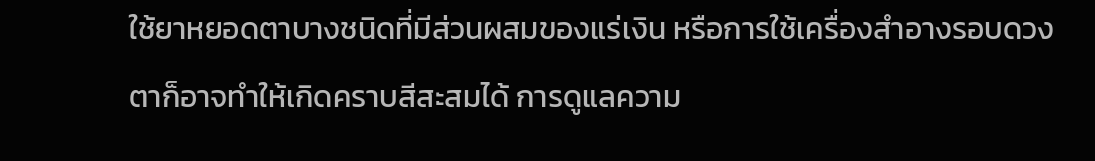ใช้ยาหยอดตาบางชนิดที่มีส่วนผสมของแร่เงิน หรือการใช้เครื่องสำอางรอบดวงตาก็อาจทำให้เกิดคราบสีสะสมได้ การดูแลความ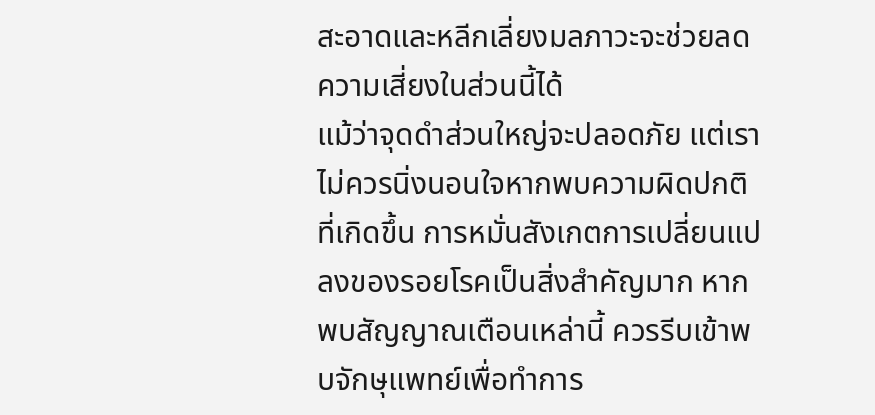สะอาดและหลีกเลี่ยงมลภาวะจะช่วยลดความเสี่ยงในส่วนนี้ได้
แม้ว่าจุดดำส่วนใหญ่จะปลอดภัย แต่เราไม่ควรนิ่งนอนใจหากพบความผิดปกติที่เกิดขึ้น การหมั่นสังเกตการเปลี่ยนแปลงของรอยโรคเป็นสิ่งสำคัญมาก หากพบสัญญาณเตือนเหล่านี้ ควรรีบเข้าพบจักษุแพทย์เพื่อทำการ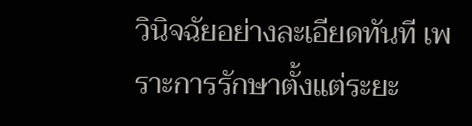วินิจฉัยอย่างละเอียดทันที เพราะการรักษาตั้งแต่ระยะ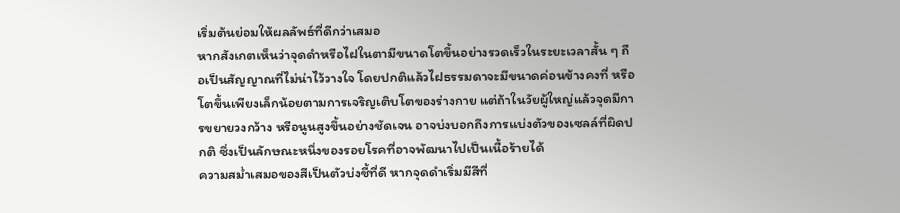เริ่มต้นย่อมให้ผลลัพธ์ที่ดีกว่าเสมอ
หากสังเกตเห็นว่าจุดดำหรือไฝในตามีขนาดโตขึ้นอย่างรวดเร็วในระยะเวลาสั้น ๆ ถือเป็นสัญญาณที่ไม่น่าไว้วางใจ โดยปกติแล้วไฝธรรมดาจะมีขนาดค่อนข้างคงที่ หรือโตขึ้นเพียงเล็กน้อยตามการเจริญเติบโตของร่างกาย แต่ถ้าในวัยผู้ใหญ่แล้วจุดมีการขยายวงกว้าง หรือนูนสูงขึ้นอย่างชัดเจน อาจบ่งบอกถึงการแบ่งตัวของเซลล์ที่ผิดปกติ ซึ่งเป็นลักษณะหนึ่งของรอยโรคที่อาจพัฒนาไปเป็นเนื้อร้ายได้
ความสม่ำเสมอของสีเป็นตัวบ่งชี้ที่ดี หากจุดดำเริ่มมีสีที่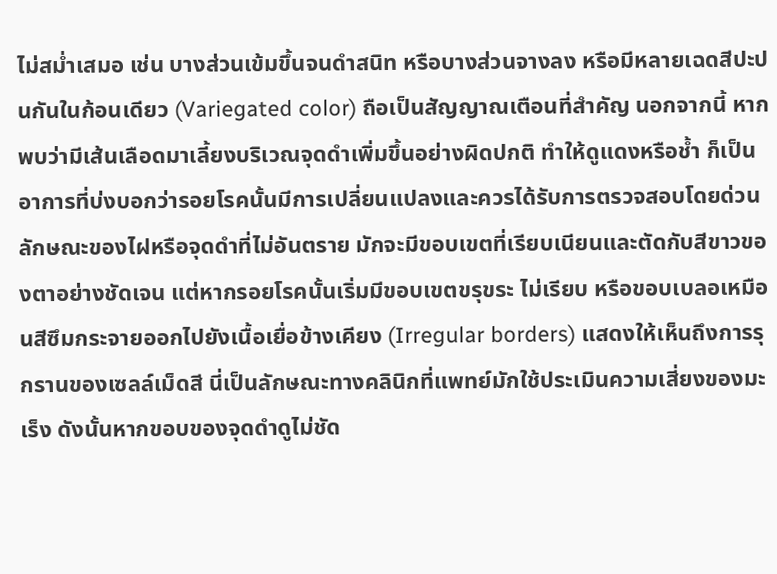ไม่สม่ำเสมอ เช่น บางส่วนเข้มขึ้นจนดำสนิท หรือบางส่วนจางลง หรือมีหลายเฉดสีปะปนกันในก้อนเดียว (Variegated color) ถือเป็นสัญญาณเตือนที่สำคัญ นอกจากนี้ หากพบว่ามีเส้นเลือดมาเลี้ยงบริเวณจุดดำเพิ่มขึ้นอย่างผิดปกติ ทำให้ดูแดงหรือช้ำ ก็เป็นอาการที่บ่งบอกว่ารอยโรคนั้นมีการเปลี่ยนแปลงและควรได้รับการตรวจสอบโดยด่วน
ลักษณะของไฝหรือจุดดำที่ไม่อันตราย มักจะมีขอบเขตที่เรียบเนียนและตัดกับสีขาวของตาอย่างชัดเจน แต่หากรอยโรคนั้นเริ่มมีขอบเขตขรุขระ ไม่เรียบ หรือขอบเบลอเหมือนสีซึมกระจายออกไปยังเนื้อเยื่อข้างเคียง (Irregular borders) แสดงให้เห็นถึงการรุกรานของเซลล์เม็ดสี นี่เป็นลักษณะทางคลินิกที่แพทย์มักใช้ประเมินความเสี่ยงของมะเร็ง ดังนั้นหากขอบของจุดดำดูไม่ชัด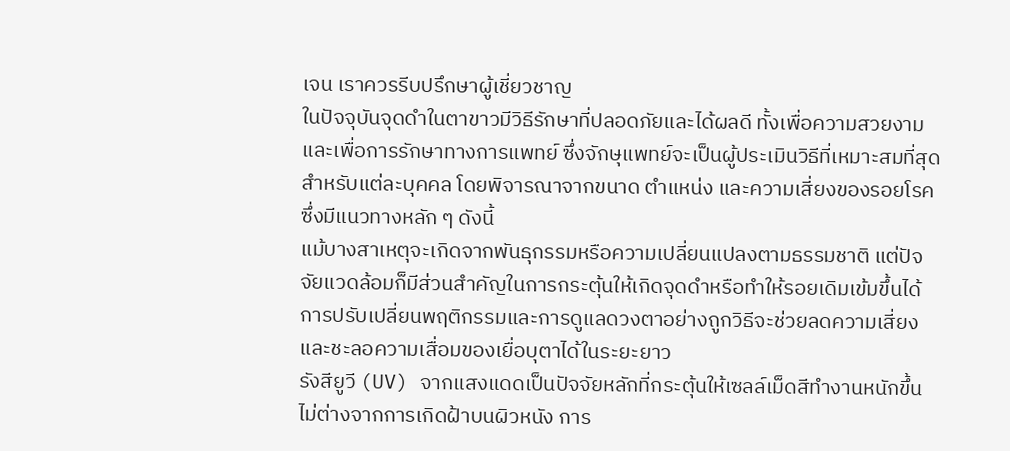เจน เราควรรีบปรึกษาผู้เชี่ยวชาญ
ในปัจจุบันจุดดำในตาขาวมีวิธีรักษาที่ปลอดภัยและได้ผลดี ทั้งเพื่อความสวยงามและเพื่อการรักษาทางการแพทย์ ซึ่งจักษุแพทย์จะเป็นผู้ประเมินวิธีที่เหมาะสมที่สุดสำหรับแต่ละบุคคล โดยพิจารณาจากขนาด ตำแหน่ง และความเสี่ยงของรอยโรค ซึ่งมีแนวทางหลัก ๆ ดังนี้
แม้บางสาเหตุจะเกิดจากพันธุกรรมหรือความเปลี่ยนแปลงตามธรรมชาติ แต่ปัจจัยแวดล้อมก็มีส่วนสำคัญในการกระตุ้นให้เกิดจุดดำหรือทำให้รอยเดิมเข้มขึ้นได้ การปรับเปลี่ยนพฤติกรรมและการดูแลดวงตาอย่างถูกวิธีจะช่วยลดความเสี่ยงและชะลอความเสื่อมของเยื่อบุตาได้ในระยะยาว
รังสียูวี (UV) จากแสงแดดเป็นปัจจัยหลักที่กระตุ้นให้เซลล์เม็ดสีทำงานหนักขึ้น ไม่ต่างจากการเกิดฝ้าบนผิวหนัง การ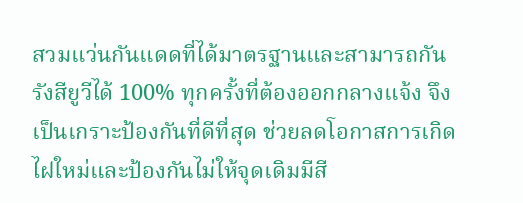สวมแว่นกันแดดที่ได้มาตรฐานและสามารถกันรังสียูวีได้ 100% ทุกครั้งที่ต้องออกกลางแจ้ง จึงเป็นเกราะป้องกันที่ดีที่สุด ช่วยลดโอกาสการเกิดไฝใหม่และป้องกันไม่ให้จุดเดิมมีสี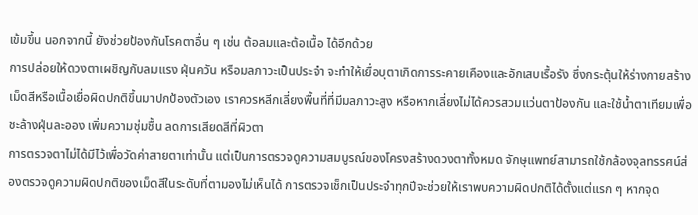เข้มขึ้น นอกจากนี้ ยังช่วยป้องกันโรคตาอื่น ๆ เช่น ต้อลมและต้อเนื้อ ได้อีกด้วย
การปล่อยให้ดวงตาเผชิญกับลมแรง ฝุ่นควัน หรือมลภาวะเป็นประจำ จะทำให้เยื่อบุตาเกิดการระคายเคืองและอักเสบเรื้อรัง ซึ่งกระตุ้นให้ร่างกายสร้างเม็ดสีหรือเนื้อเยื่อผิดปกติขึ้นมาปกป้องตัวเอง เราควรหลีกเลี่ยงพื้นที่ที่มีมลภาวะสูง หรือหากเลี่ยงไม่ได้ควรสวมแว่นตาป้องกัน และใช้น้ำตาเทียมเพื่อชะล้างฝุ่นละออง เพิ่มความชุ่มชื้น ลดการเสียดสีที่ผิวตา
การตรวจตาไม่ได้มีไว้เพื่อวัดค่าสายตาเท่านั้น แต่เป็นการตรวจดูความสมบูรณ์ของโครงสร้างดวงตาทั้งหมด จักษุแพทย์สามารถใช้กล้องจุลทรรศน์ส่องตรวจดูความผิดปกติของเม็ดสีในระดับที่ตามองไม่เห็นได้ การตรวจเช็กเป็นประจำทุกปีจะช่วยให้เราพบความผิดปกติได้ตั้งแต่แรก ๆ หากจุด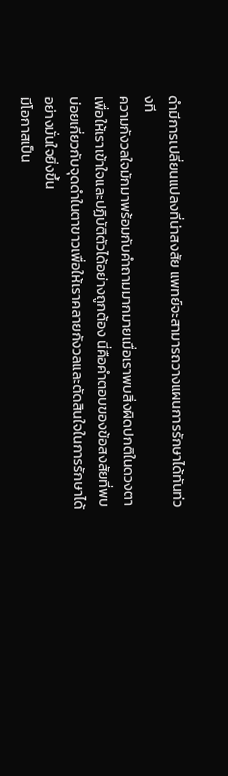ดำมีการเปลี่ยนแปลงที่น่าสงสัย แพทย์จะสามารถวางแผนการรักษาได้ทันท่วงที
ความกังวลใจมักมาพร้อมกับคำถามมากมายเมื่อเราพบสิ่งผิดปกติในดวงตา เพื่อให้เราเข้าใจและปฏิบัติตัวได้อย่างถูกต้อง นี่คือคำตอบของข้อสงสัยที่พบบ่อยเกี่ยวกับจุดดำในตาขาวเพื่อให้เราคลายกังวลและตัดสินใจในการรักษาได้อย่างมั่นใจยิ่งขึ้น
มีโอกาสเป็น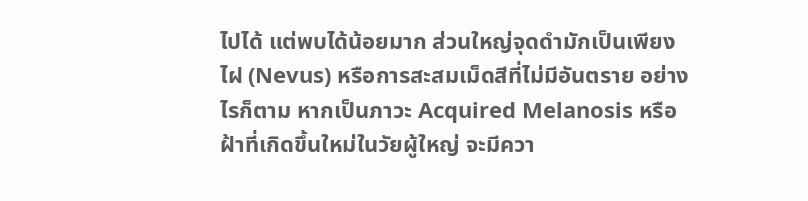ไปได้ แต่พบได้น้อยมาก ส่วนใหญ่จุดดำมักเป็นเพียงไฝ (Nevus) หรือการสะสมเม็ดสีที่ไม่มีอันตราย อย่างไรก็ตาม หากเป็นภาวะ Acquired Melanosis หรือฝ้าที่เกิดขึ้นใหม่ในวัยผู้ใหญ่ จะมีควา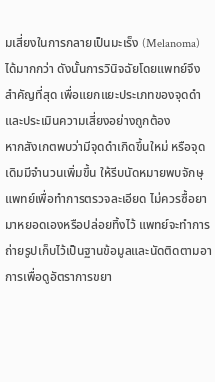มเสี่ยงในการกลายเป็นมะเร็ง (Melanoma) ได้มากกว่า ดังนั้นการวินิจฉัยโดยแพทย์จึงสำคัญที่สุด เพื่อแยกแยะประเภทของจุดดำและประเมินความเสี่ยงอย่างถูกต้อง
หากสังเกตพบว่ามีจุดดำเกิดขึ้นใหม่ หรือจุดเดิมมีจำนวนเพิ่มขึ้น ให้รีบนัดหมายพบจักษุแพทย์เพื่อทำการตรวจละเอียด ไม่ควรซื้อยามาหยอดเองหรือปล่อยทิ้งไว้ แพทย์จะทำการถ่ายรูปเก็บไว้เป็นฐานข้อมูลและนัดติดตามอาการเพื่อดูอัตราการขยา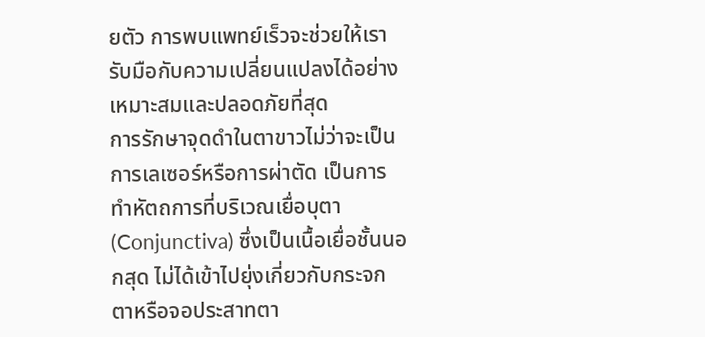ยตัว การพบแพทย์เร็วจะช่วยให้เรารับมือกับความเปลี่ยนแปลงได้อย่างเหมาะสมและปลอดภัยที่สุด
การรักษาจุดดำในตาขาวไม่ว่าจะเป็นการเลเซอร์หรือการผ่าตัด เป็นการทำหัตถการที่บริเวณเยื่อบุตา (Conjunctiva) ซึ่งเป็นเนื้อเยื่อชั้นนอกสุด ไม่ได้เข้าไปยุ่งเกี่ยวกับกระจกตาหรือจอประสาทตา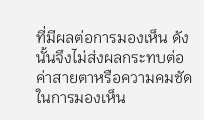ที่มีผลต่อการมองเห็น ดังนั้นจึงไม่ส่งผลกระทบต่อค่าสายตาหรือความคมชัดในการมองเห็น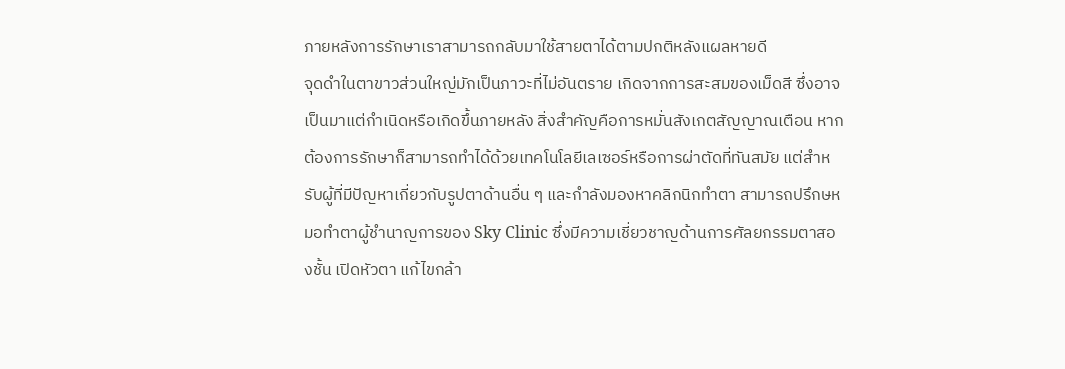ภายหลังการรักษาเราสามารถกลับมาใช้สายตาได้ตามปกติหลังแผลหายดี
จุดดำในตาขาวส่วนใหญ่มักเป็นภาวะที่ไม่อันตราย เกิดจากการสะสมของเม็ดสี ซึ่งอาจเป็นมาแต่กำเนิดหรือเกิดขึ้นภายหลัง สิ่งสำคัญคือการหมั่นสังเกตสัญญาณเตือน หากต้องการรักษาก็สามารถทำได้ด้วยเทคโนโลยีเลเซอร์หรือการผ่าตัดที่ทันสมัย แต่สำหรับผู้ที่มีปัญหาเกี่ยวกับรูปตาด้านอื่น ๆ และกำลังมองหาคลิกนิกทำตา สามารถปรึกษหมอทำตาผู้ชำนาญการของ Sky Clinic ซึ่งมีความเชี่ยวชาญด้านการศัลยกรรมตาสองชั้น เปิดหัวตา แก้ไขกล้า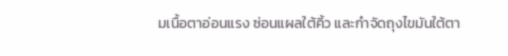มเนื้อตาอ่อนแรง ซ่อนแผลใต้คิ้ว และกำจัดถุงไขมันใต้ตา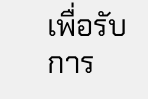เพื่อรับการ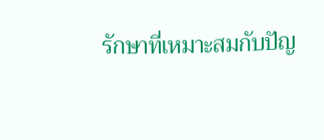รักษาที่เหมาะสมกับปัญ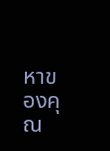หาของคุณ